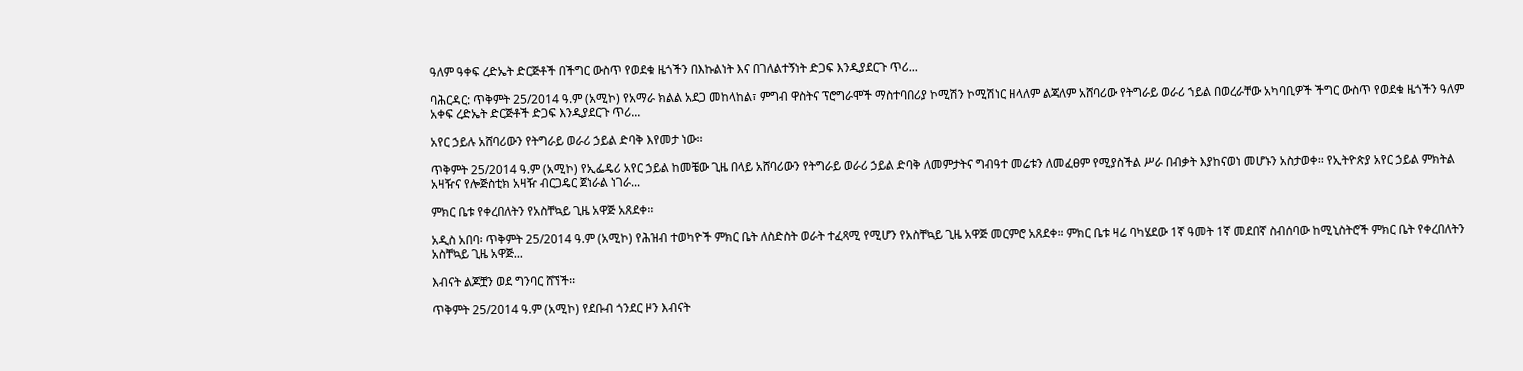ዓለም ዓቀፍ ረድኤት ድርጅቶች በችግር ውስጥ የወደቁ ዜጎችን በእኩልነት እና በገለልተኝነት ድጋፍ እንዲያደርጉ ጥሪ...

ባሕርዳር: ጥቅምት 25/2014 ዓ.ም (አሚኮ) የአማራ ክልል አደጋ መከላከል፣ ምግብ ዋስትና ፕሮግራሞች ማስተባበሪያ ኮሚሽን ኮሚሽነር ዘላለም ልጃለም አሸባሪው የትግራይ ወራሪ ኀይል በወረራቸው አካባቢዎች ችግር ውስጥ የወደቁ ዜጎችን ዓለም አቀፍ ረድኤት ድርጅቶች ድጋፍ እንዲያደርጉ ጥሪ...

አየር ኃይሉ አሸባሪውን የትግራይ ወራሪ ኃይል ድባቅ እየመታ ነው፡፡

ጥቅምት 25/2014 ዓ.ም (አሚኮ) የኢፌዴሪ አየር ኃይል ከመቼው ጊዜ በላይ አሸባሪውን የትግራይ ወራሪ ኃይል ድባቅ ለመምታትና ግብዓተ መሬቱን ለመፈፀም የሚያስችል ሥራ በብቃት እያከናወነ መሆኑን አስታወቀ፡፡ የኢትዮጵያ አየር ኃይል ምክትል አዛዥና የሎጅስቲክ አዛዥ ብርጋዴር ጀነራል ነገራ...

ምክር ቤቱ የቀረበለትን የአስቸኳይ ጊዜ አዋጅ አጸደቀ፡፡

አዲስ አበባ፡ ጥቅምት 25/2014 ዓ.ም (አሚኮ) የሕዝብ ተወካዮች ምክር ቤት ለስድስት ወራት ተፈጻሚ የሚሆን የአስቸኳይ ጊዜ አዋጅ መርምሮ አጸደቀ። ምክር ቤቱ ዛሬ ባካሄደው 1ኛ ዓመት 1ኛ መደበኛ ስብሰባው ከሚኒስትሮች ምክር ቤት የቀረበለትን አስቸኳይ ጊዜ አዋጅ...

እብናት ልጆቿን ወደ ግንባር ሸኘች፡፡

ጥቅምት 25/2014 ዓ.ም (አሚኮ) የደቡብ ጎንደር ዞን እብናት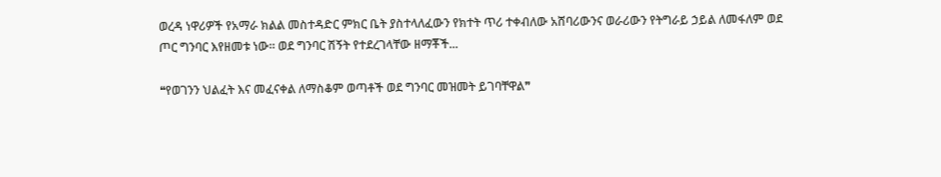ወረዳ ነዋሪዎች የአማራ ክልል መስተዳድር ምክር ቤት ያስተላለፈውን የክተት ጥሪ ተቀብለው አሸባሪውንና ወራሪውን የትግራይ ኃይል ለመፋለም ወደ ጦር ግንባር እየዘመቱ ነው። ወደ ግንባር ሽኝት የተደረገላቸው ዘማቾች...

❝የወገንን ህልፈት እና መፈናቀል ለማስቆም ወጣቶች ወደ ግንባር መዝመት ይገባቸዋል❞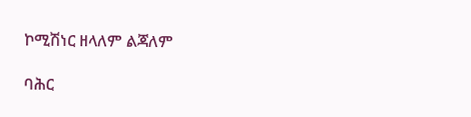ኮሚሽነር ዘላለም ልጃለም

ባሕር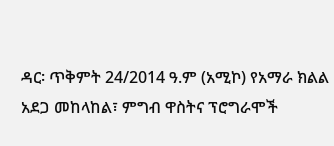ዳር፡ ጥቅምት 24/2014 ዓ.ም (አሚኮ) የአማራ ክልል አደጋ መከላከል፣ ምግብ ዋስትና ፕሮግራሞች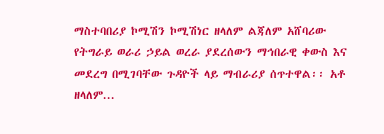ማስተባበሪያ ኮሚሽን ኮሚሽነር ዘላለም ልጃለም አሸባሪው የትግራይ ወራሪ ኃይል ወረራ ያደረሰውን ማኅበራዊ ቀውስ እና መደረግ በሚገባቸው ጉዳዮች ላይ ማብራሪያ ሰጥተዋል፡፡ አቶ ዘላለም...